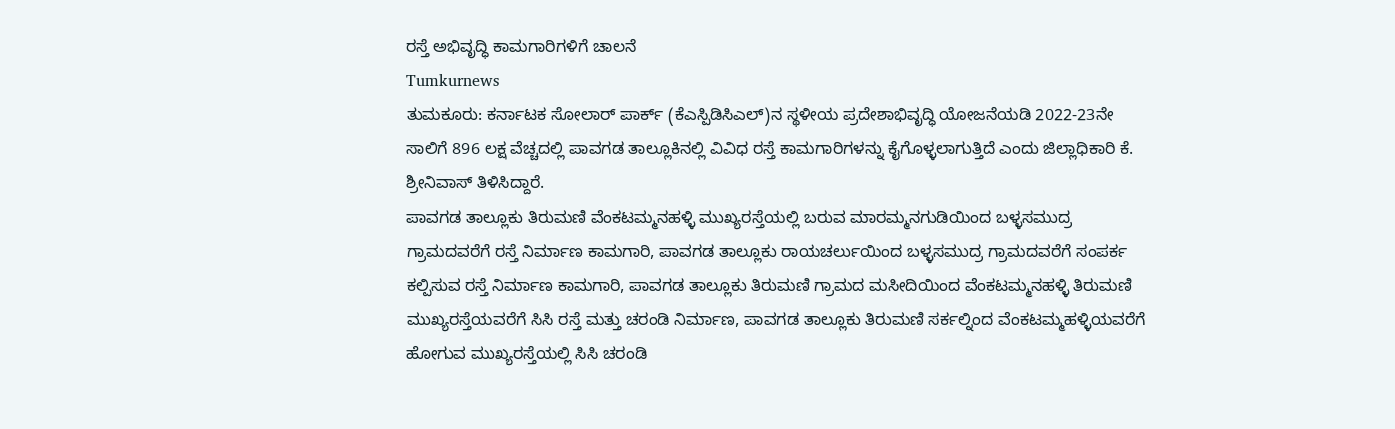ರಸ್ತೆ ಅಭಿವೃದ್ಧಿ ಕಾಮಗಾರಿಗಳಿಗೆ ಚಾಲನೆ
Tumkurnews
ತುಮಕೂರು: ಕರ್ನಾಟಕ ಸೋಲಾರ್ ಪಾರ್ಕ್ (ಕೆಎಸ್ಪಿಡಿಸಿಎಲ್)ನ ಸ್ಥಳೀಯ ಪ್ರದೇಶಾಭಿವೃದ್ಧಿ ಯೋಜನೆಯಡಿ 2022-23ನೇ ಸಾಲಿಗೆ 896 ಲಕ್ಷ ವೆಚ್ಚದಲ್ಲಿ ಪಾವಗಡ ತಾಲ್ಲೂಕಿನಲ್ಲಿ ವಿವಿಧ ರಸ್ತೆ ಕಾಮಗಾರಿಗಳನ್ನು ಕೈಗೊಳ್ಳಲಾಗುತ್ತಿದೆ ಎಂದು ಜಿಲ್ಲಾಧಿಕಾರಿ ಕೆ. ಶ್ರೀನಿವಾಸ್ ತಿಳಿಸಿದ್ದಾರೆ.
ಪಾವಗಡ ತಾಲ್ಲೂಕು ತಿರುಮಣಿ ವೆಂಕಟಮ್ಮನಹಳ್ಳಿ ಮುಖ್ಯರಸ್ತೆಯಲ್ಲಿ ಬರುವ ಮಾರಮ್ಮನಗುಡಿಯಿಂದ ಬಳ್ಳಸಮುದ್ರ ಗ್ರಾಮದವರೆಗೆ ರಸ್ತೆ ನಿರ್ಮಾಣ ಕಾಮಗಾರಿ, ಪಾವಗಡ ತಾಲ್ಲೂಕು ರಾಯಚರ್ಲುಯಿಂದ ಬಳ್ಳಸಮುದ್ರ ಗ್ರಾಮದವರೆಗೆ ಸಂಪರ್ಕ ಕಲ್ಪಿಸುವ ರಸ್ತೆ ನಿರ್ಮಾಣ ಕಾಮಗಾರಿ, ಪಾವಗಡ ತಾಲ್ಲೂಕು ತಿರುಮಣಿ ಗ್ರಾಮದ ಮಸೀದಿಯಿಂದ ವೆಂಕಟಮ್ಮನಹಳ್ಳಿ ತಿರುಮಣಿ ಮುಖ್ಯರಸ್ತೆಯವರೆಗೆ ಸಿಸಿ ರಸ್ತೆ ಮತ್ತು ಚರಂಡಿ ನಿರ್ಮಾಣ, ಪಾವಗಡ ತಾಲ್ಲೂಕು ತಿರುಮಣಿ ಸರ್ಕಲ್ನಿಂದ ವೆಂಕಟಮ್ಮಹಳ್ಳಿಯವರೆಗೆ ಹೋಗುವ ಮುಖ್ಯರಸ್ತೆಯಲ್ಲಿ ಸಿಸಿ ಚರಂಡಿ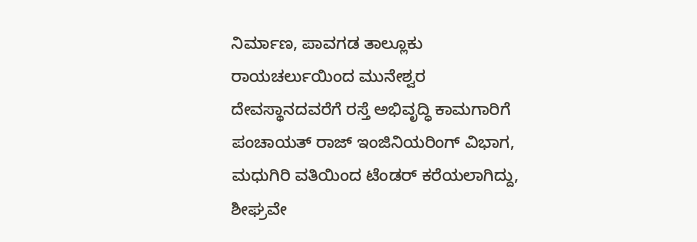ನಿರ್ಮಾಣ, ಪಾವಗಡ ತಾಲ್ಲೂಕು ರಾಯಚರ್ಲುಯಿಂದ ಮುನೇಶ್ವರ ದೇವಸ್ಥಾನದವರೆಗೆ ರಸ್ತೆ ಅಭಿವೃದ್ಧಿ ಕಾಮಗಾರಿಗೆ ಪಂಚಾಯತ್ ರಾಜ್ ಇಂಜಿನಿಯರಿಂಗ್ ವಿಭಾಗ, ಮಧುಗಿರಿ ವತಿಯಿಂದ ಟೆಂಡರ್ ಕರೆಯಲಾಗಿದ್ದು, ಶೀಘ್ರವೇ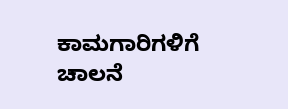ಕಾಮಗಾರಿಗಳಿಗೆ ಚಾಲನೆ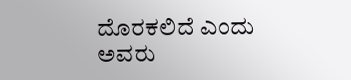ದೊರಕಲಿದೆ ಎಂದು ಅವರು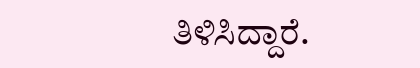ತಿಳಿಸಿದ್ದಾರೆ.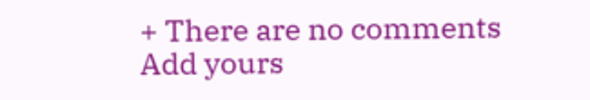+ There are no comments
Add yours